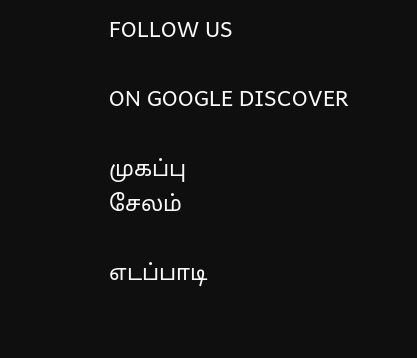FOLLOW US

ON GOOGLE DISCOVER

முகப்பு
சேலம்

எடப்பாடி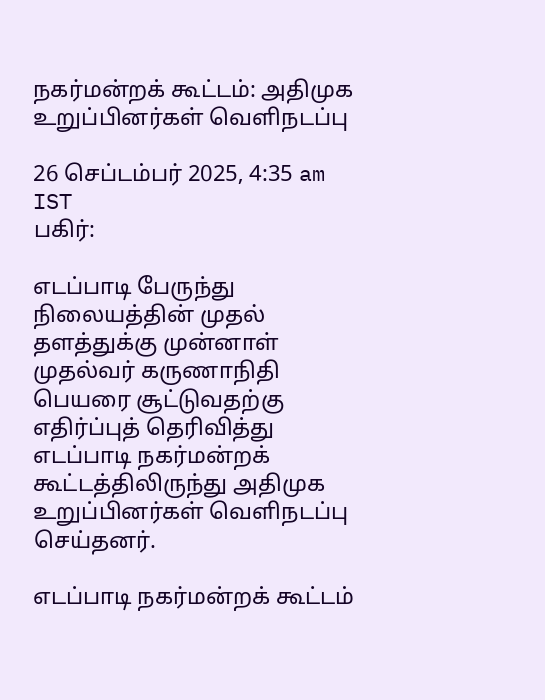நகர்மன்றக் கூட்டம்: அதிமுக உறுப்பினர்கள் வெளிநடப்பு

26 செப்டம்பர் 2025, 4:35 am IST
பகிர்:

எடப்பாடி பேருந்து நிலையத்தின் முதல் தளத்துக்கு முன்னாள் முதல்வர் கருணாநிதி பெயரை சூட்டுவதற்கு எதிர்ப்புத் தெரிவித்து எடப்பாடி நகர்மன்றக் கூட்டத்திலிருந்து அதிமுக உறுப்பினர்கள் வெளிநடப்பு செய்தனர்.

எடப்பாடி நகர்மன்றக் கூட்டம்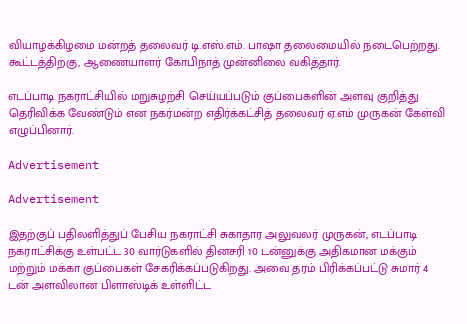வியாழக்கிழமை மன்றத் தலைவர் டி.எஸ்.எம். பாஷா தலைமையில் நடைபெற்றது. கூட்டத்திற்கு, ஆணையாளர் கோபிநாத் முன்னிலை வகித்தார்.

எடப்பாடி நகராட்சியில் மறுசுழற்சி செய்யப்படும் குப்பைகளின் அளவு குறித்து தெரிவிக்க வேண்டும் என நகர்மன்ற எதிர்க்கட்சித் தலைவர் ஏ.எம் முருகன் கேள்வி எழுப்பினார்.

Advertisement

Advertisement

இதற்குப் பதிலளித்துப் பேசிய நகராட்சி சுகாதார அலுவலர் முருகன், எடப்பாடி நகராட்சிக்கு உள்பட்ட 30 வார்டுகளில் தினசரி 10 டன்னுக்கு அதிகமான மக்கும் மற்றும் மக்கா குப்பைகள் சேகரிக்கப்படுகிறது. அவை தரம் பிரிக்கப்பட்டு சுமார் 4 டன் அளவிலான பிளாஸ்டிக் உள்ளிட்ட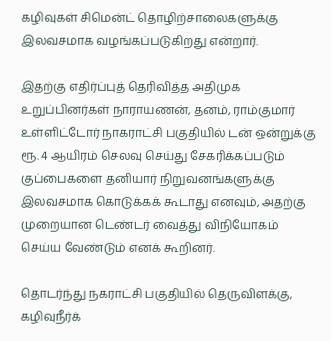கழிவுகள் சிமென்ட் தொழிற்சாலைகளுக்கு இலவசமாக வழங்கப்படுகிறது என்றார்.

இதற்கு எதிர்ப்புத் தெரிவித்த அதிமுக உறுப்பினர்கள் நாராயணன், தனம், ராம்குமார் உள்ளிட்டோர் நாகராட்சி பகுதியில் டன் ஒன்றுக்கு ரூ. 4 ஆயிரம் செலவு செய்து சேகரிக்கப்படும் குப்பைகளை தனியார் நிறுவனங்களுக்கு இலவசமாக கொடுக்கக் கூடாது எனவும், அதற்கு முறையான டெண்டர் வைத்து விநியோகம் செய்ய வேண்டும் எனக் கூறினர்.

தொடர்ந்து நகராட்சி பகுதியில் தெருவிளக்கு, கழிவுநீர்க்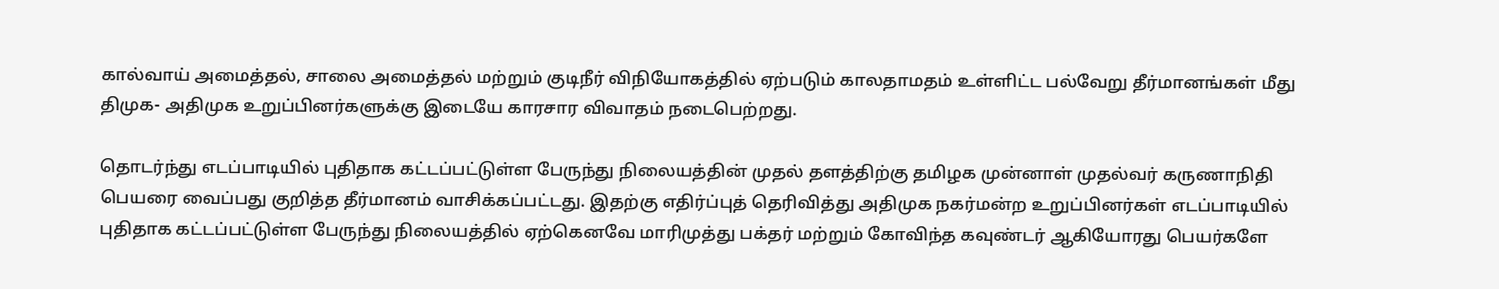கால்வாய் அமைத்தல், சாலை அமைத்தல் மற்றும் குடிநீர் விநியோகத்தில் ஏற்படும் காலதாமதம் உள்ளிட்ட பல்வேறு தீர்மானங்கள் மீது திமுக- அதிமுக உறுப்பினர்களுக்கு இடையே காரசார விவாதம் நடைபெற்றது.

தொடர்ந்து எடப்பாடியில் புதிதாக கட்டப்பட்டுள்ள பேருந்து நிலையத்தின் முதல் தளத்திற்கு தமிழக முன்னாள் முதல்வர் கருணாநிதி பெயரை வைப்பது குறித்த தீர்மானம் வாசிக்கப்பட்டது. இதற்கு எதிர்ப்புத் தெரிவித்து அதிமுக நகர்மன்ற உறுப்பினர்கள் எடப்பாடியில் புதிதாக கட்டப்பட்டுள்ள பேருந்து நிலையத்தில் ஏற்கெனவே மாரிமுத்து பக்தர் மற்றும் கோவிந்த கவுண்டர் ஆகியோரது பெயர்களே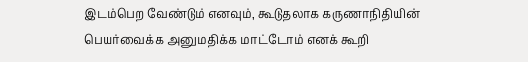இடம்பெற வேண்டும் எனவும், கூடுதலாக கருணாநிதியின் பெயர்வைக்க அனுமதிக்க மாட்டோம் எனக் கூறி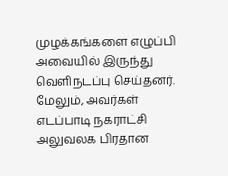முழக்கங்களை எழுப்பி அவையில் இருந்து வெளிநடப்பு செய்தனர். மேலும், அவர்கள் எடப்பாடி நகராட்சி அலுவலக பிரதான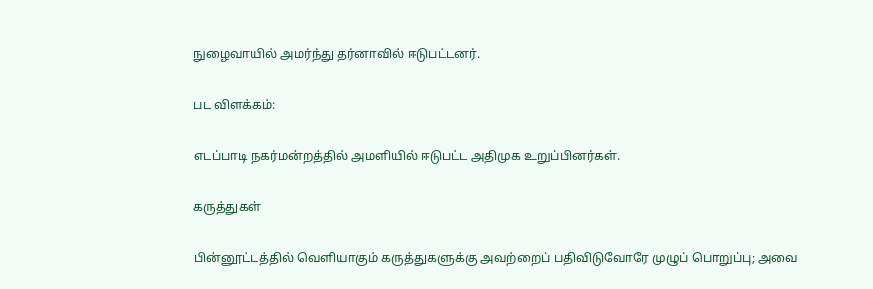நுழைவாயில் அமர்ந்து தர்னாவில் ஈடுபட்டனர்.

பட விளக்கம்:

எடப்பாடி நகர்மன்றத்தில் அமளியில் ஈடுபட்ட அதிமுக உறுப்பினர்கள்.

கருத்துகள்

பின்னூட்டத்தில் வெளியாகும் கருத்துகளுக்கு அவற்றைப் பதிவிடுவோரே முழுப் பொறுப்பு; அவை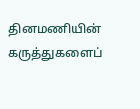தினமணியின் கருத்துகளைப்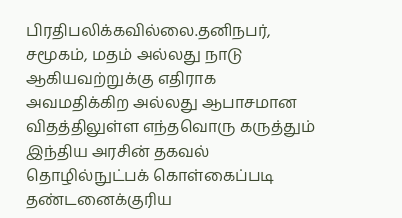பிரதிபலிக்கவில்லை.தனிநபர், சமூகம், மதம் அல்லது நாடு ஆகியவற்றுக்கு எதிராக அவமதிக்கிற அல்லது ஆபாசமான விதத்திலுள்ள எந்தவொரு கருத்தும் இந்திய அரசின் தகவல் தொழில்நுட்பக் கொள்கைப்படி தண்டனைக்குரிய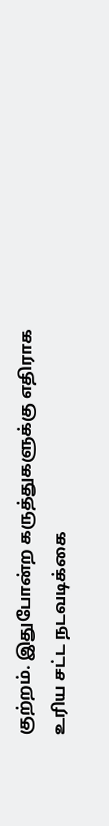குற்றம். இதுபோன்ற கருத்துகளுக்கு எதிராக உரிய சட்ட நடவடிக்கை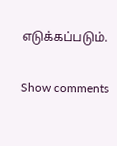எடுக்கப்படும்.

Show comments